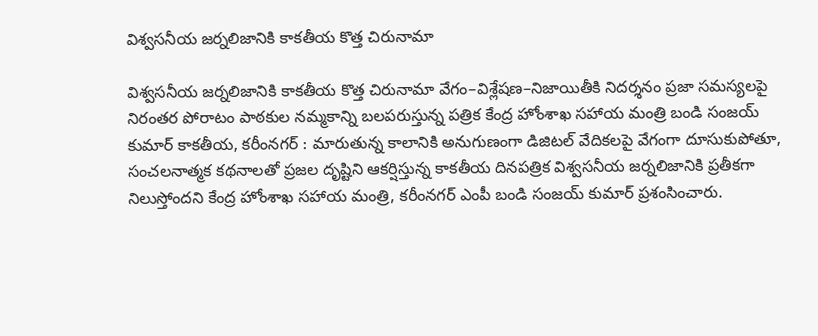విశ్వసనీయ జర్నలిజానికి కాక‌తీయ‌ కొత్త చిరునామా

విశ్వసనీయ జర్నలిజానికి కాక‌తీయ‌ కొత్త చిరునామా వేగం–విశ్లేషణ–నిజాయితీకి నిదర్శనం ప్రజా సమస్యలపై నిరంతర పోరాటం పాఠకుల నమ్మకాన్ని బలపరుస్తున్న పత్రిక కేంద్ర హోంశాఖ సహాయ మంత్రి బండి సంజయ్ కుమార్ కాక‌తీయ‌, కరీంనగర్ : మారుతున్న కాలానికి అనుగుణంగా డిజిటల్ వేదికలపై వేగంగా దూసుకుపోతూ, సంచలనాత్మక కథనాలతో ప్రజల దృష్టిని ఆకర్షిస్తున్న కాకతీయ దినపత్రిక విశ్వసనీయ జర్నలిజానికి ప్రతీకగా నిలుస్తోందని కేంద్ర హోంశాఖ సహాయ మంత్రి, కరీంనగర్ ఎంపీ బండి సంజయ్ కుమార్ ప్రశంసించారు.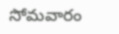సోమవారం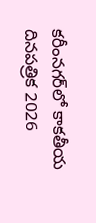కరీంనగర్‌లో కాకతీయ దినపత్రిక 2026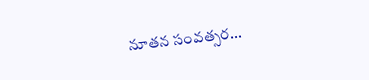నూతన సంవత్సర...